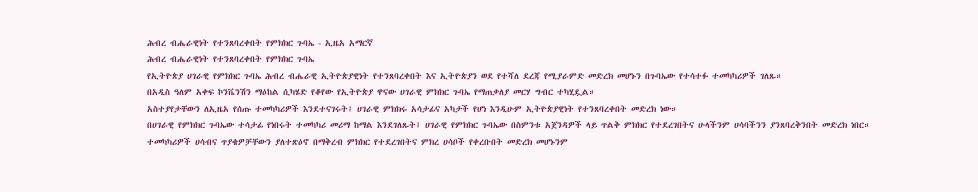ሕብረ ብሔራዊነት የተንጸባረቀበት የምክክር ጉባኤ - ኢዜአ አማርኛ
ሕብረ ብሔራዊነት የተንጸባረቀበት የምክክር ጉባኤ
የኢትዮጵያ ሀገራዊ የምክክር ጉባኤ ሕብረ ብሔራዊ ኢትዮጵያዊነት የተንጸባረቀበት እና ኢትዮጵያን ወደ የተሻለ ደረጃ የሚያራምድ መድረክ መሆኑን በጉባኤው የተሳተፉ ተመካካሪዎች ገለጹ።
በአዲስ ዓለም አቀፍ ኮንቬንሽን ማዕከል ሲካሄድ የቆየው የኢትዮጵያ ዋናው ሀገራዊ ምክክር ጉባኤ የማጠቃለያ መርሃ ግብር ተካሂዷል።
አስተያየታቸውን ለኢዜአ የሰጡ ተመካካሪዎች እንደተናገሩት፤ ሀገራዊ ምክክሩ አሳታፊና አካታች የሆነ እንዲሁም ኢትዮጵያዊነት የተንጸባረቀበት መድረክ ነው።
በሀገራዊ የምክክር ጉባኤው ተሳታፊ የነበሩት ተመካካሪ መሪማ ከማል እንደገለጹት፤ ሀገራዊ የምክክር ጉባኤው በስምንቱ አጀንዳዎች ላይ ጥልቅ ምክክር የተደረገበትና ሁላችንም ሀሳባችንን ያንጸባረቅንበት መድረክ ነበር።
ተመካካሪዎች ሀሳብና ጥያቄዎቻቸውን ያለተጽዕኖ በማቅረብ ምክክር የተደረገበትና ምክረ ሀሳቦች የቀረቡበት መድረክ መሆኑንም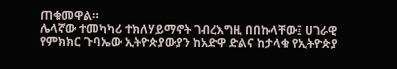ጠቁመዋል።
ሌላኛው ተመካካሪ ተክለሃይማኖት ገብረእግዚ በበኩላቸው፤ ሀገራዊ የምክክር ጉባኤው ኢትዮጵያውያን ከአድዋ ድልና ከታላቁ የኢትዮጵያ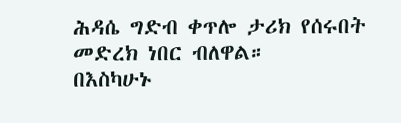ሕዳሴ ግድብ ቀጥሎ ታሪክ የሰሩበት መድረክ ነበር ብለዋል።
በእስካሁኑ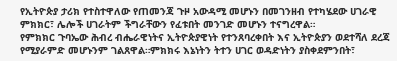የኢትዮጵያ ታሪክ የተስተዋለው የጠመንጃ ጉዞ አውዳሚ መሆኑን በመገንዘብ የተካሄደው ሀገራዊ ምክክር፣ ሌሎች ሀገራትም ችግራቸውን የፈቱበት መንገድ መሆኑን ተናግረዋል።
የምክክር ጉባኤው ሕብረ ብሔራዊነትና ኢትዮጵያዊነት የተንጸባረቀበት እና ኢትዮጵያን ወደተሻለ ደረጃ የሚያራምድ መሆኑንም ገልጸዋል።ምክክሩ እኔነትን ትተን ሀገር ወዳድነትን ያስቀደምንበት፣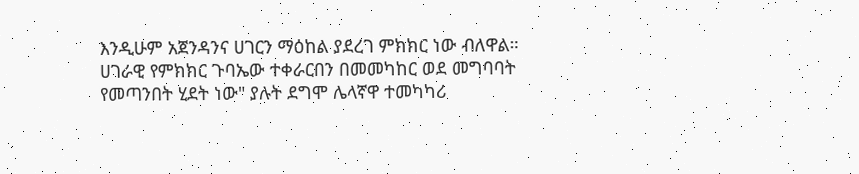እንዲሁም አጀንዳንና ሀገርን ማዕከል ያደረገ ምክክር ነው ብለዋል።
ሀገራዊ የምክክር ጉባኤው ተቀራርበን በመመካከር ወደ መግባባት የመጣንበት ሂደት ነው" ያሉት ደግሞ ሌላኛዋ ተመካካሪ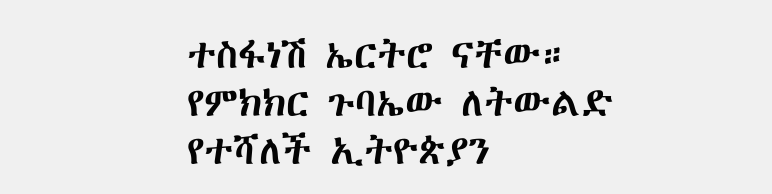ተስፋነሽ ኤርትሮ ናቸው።
የምክክር ጉባኤው ለትውልድ የተሻለች ኢትዮጵያን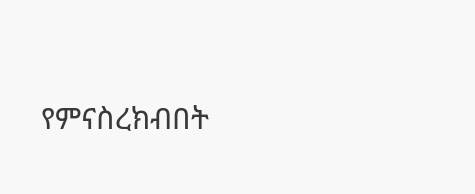የምናስረክብበት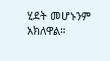ሂደት መሆኑንም አክለዋል።